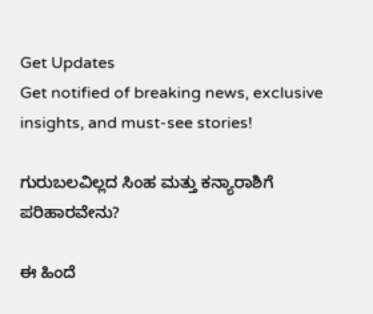Get Updates
Get notified of breaking news, exclusive insights, and must-see stories!

ಗುರುಬಲವಿಲ್ಲದ ಸಿಂಹ ಮತ್ತು ಕನ್ಯಾರಾಶಿಗೆ ಪರಿಹಾರವೇನು?

ಈ ಹಿಂದೆ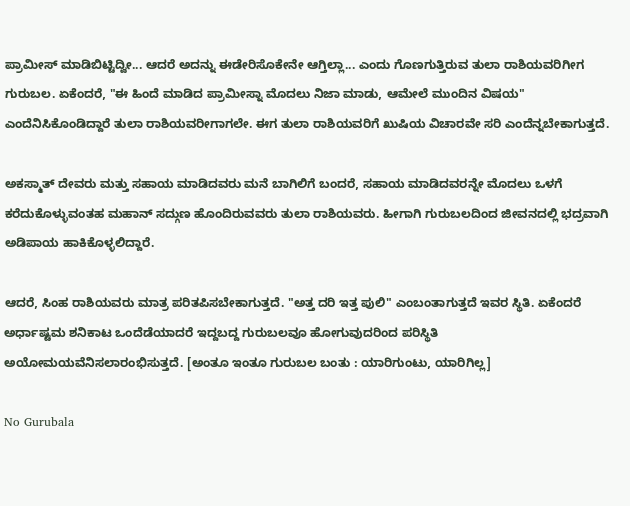ಪ್ರಾಮೀಸ್ ಮಾಡಿಬಿಟ್ಟಿದ್ವೀ... ಆದರೆ ಅದನ್ನು ಈಡೇರಿಸೊಕೇನೇ ಆಗ್ತಿಲ್ಲಾ... ಎಂದು ಗೊಣಗುತ್ತಿರುವ ತುಲಾ ರಾಶಿಯವರಿಗೀಗ ಗುರುಬಲ. ಏಕೆಂದರೆ, "ಈ ಹಿಂದೆ ಮಾಡಿದ ಪ್ರಾಮೀಸ್ನಾ ಮೊದಲು ನಿಜಾ ಮಾಡು, ಆಮೇಲೆ ಮುಂದಿನ ವಿಷಯ" ಎಂದೆನಿಸಿಕೊಂಡಿದ್ದಾರೆ ತುಲಾ ರಾಶಿಯವರೀಗಾಗಲೇ. ಈಗ ತುಲಾ ರಾಶಿಯವರಿಗೆ ಖುಷಿಯ ವಿಚಾರವೇ ಸರಿ ಎಂದೆನ್ನಬೇಕಾಗುತ್ತದೆ.

ಅಕಸ್ಮಾತ್ ದೇವರು ಮತ್ತು ಸಹಾಯ ಮಾಡಿದವರು ಮನೆ ಬಾಗಿಲಿಗೆ ಬಂದರೆ, ಸಹಾಯ ಮಾಡಿದವರನ್ನೇ ಮೊದಲು ಒಳಗೆ ಕರೆದುಕೊಳ್ಳುವಂತಹ ಮಹಾನ್ ಸದ್ಗುಣ ಹೊಂದಿರುವವರು ತುಲಾ ರಾಶಿಯವರು. ಹೀಗಾಗಿ ಗುರುಬಲದಿಂದ ಜೀವನದಲ್ಲಿ ಭದ್ರವಾಗಿ ಅಡಿಪಾಯ ಹಾಕಿಕೊಳ್ಳಲಿದ್ದಾರೆ.

ಆದರೆ, ಸಿಂಹ ರಾಶಿಯವರು ಮಾತ್ರ ಪರಿತಪಿಸಬೇಕಾಗುತ್ತದೆ. "ಅತ್ತ ದರಿ ಇತ್ತ ಪುಲಿ" ಎಂಬಂತಾಗುತ್ತದೆ ಇವರ ಸ್ಥಿತಿ. ಏಕೆಂದರೆ ಅರ್ಧಾಷ್ಟಮ ಶನಿಕಾಟ ಒಂದೆಡೆಯಾದರೆ ಇದ್ದಬದ್ದ ಗುರುಬಲವೂ ಹೋಗುವುದರಿಂದ ಪರಿಸ್ಥಿತಿ ಅಯೋಮಯವೆನಿಸಲಾರಂಭಿಸುತ್ತದೆ. [ಅಂತೂ ಇಂತೂ ಗುರುಬಲ ಬಂತು : ಯಾರಿಗುಂಟು, ಯಾರಿಗಿಲ್ಲ]

No Gurubala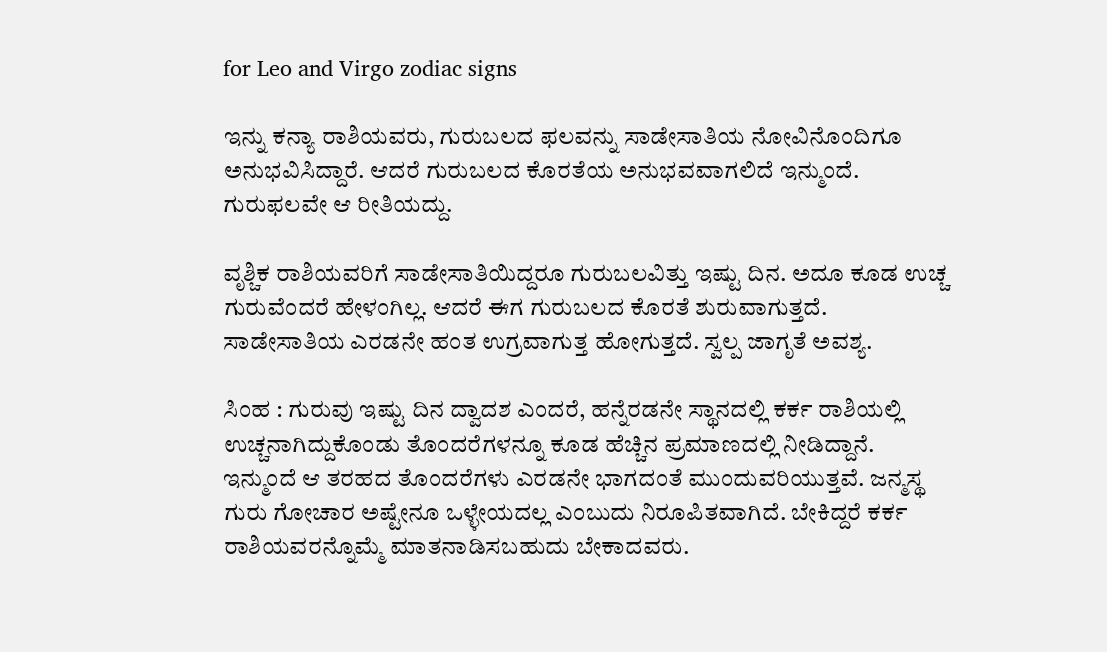for Leo and Virgo zodiac signs

ಇನ್ನು ಕನ್ಯಾ ರಾಶಿಯವರು, ಗುರುಬಲದ ಫಲವನ್ನು ಸಾಡೇಸಾತಿಯ ನೋವಿನೊಂದಿಗೂ ಅನುಭವಿಸಿದ್ದಾರೆ. ಆದರೆ ಗುರುಬಲದ ಕೊರತೆಯ ಅನುಭವವಾಗಲಿದೆ ಇನ್ಮುಂದೆ. ಗುರುಫಲವೇ ಆ ರೀತಿಯದ್ದು.

ವೃಶ್ಚಿಕ ರಾಶಿಯವರಿಗೆ ಸಾಡೇಸಾತಿಯಿದ್ದರೂ ಗುರುಬಲವಿತ್ತು ಇಷ್ಟು ದಿನ. ಅದೂ ಕೂಡ ಉಚ್ಚ ಗುರುವೆಂದರೆ ಹೇಳಂಗಿಲ್ಲ. ಆದರೆ ಈಗ ಗುರುಬಲದ ಕೊರತೆ ಶುರುವಾಗುತ್ತದೆ. ಸಾಡೇಸಾತಿಯ ಎರಡನೇ ಹಂತ ಉಗ್ರವಾಗುತ್ತ ಹೋಗುತ್ತದೆ. ಸ್ವಲ್ಪ ಜಾಗೃತೆ ಅವಶ್ಯ.

ಸಿಂಹ : ಗುರುವು ಇಷ್ಟು ದಿನ ದ್ವಾದಶ ಎಂದರೆ, ಹನ್ನೆರಡನೇ ಸ್ಥಾನದಲ್ಲಿ ಕರ್ಕ ರಾಶಿಯಲ್ಲಿ ಉಚ್ಚನಾಗಿದ್ದುಕೊಂಡು ತೊಂದರೆಗಳನ್ನೂ ಕೂಡ ಹೆಚ್ಚಿನ ಪ್ರಮಾಣದಲ್ಲಿ ನೀಡಿದ್ದಾನೆ. ಇನ್ಮುಂದೆ ಆ ತರಹದ ತೊಂದರೆಗಳು ಎರಡನೇ ಭಾಗದಂತೆ ಮುಂದುವರಿಯುತ್ತವೆ. ಜನ್ಮಸ್ಥ ಗುರು ಗೋಚಾರ ಅಷ್ಟೇನೂ ಒಳ್ಳೇಯದಲ್ಲ ಎಂಬುದು ನಿರೂಪಿತವಾಗಿದೆ. ಬೇಕಿದ್ದರೆ ಕರ್ಕ ರಾಶಿಯವರನ್ನೊಮ್ಮೆ ಮಾತನಾಡಿಸಬಹುದು ಬೇಕಾದವರು.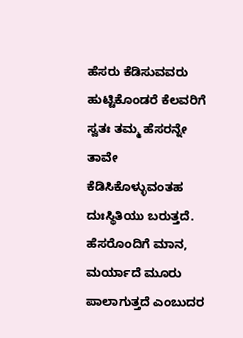ಹೆಸರು ಕೆಡಿಸುವವರು ಹುಟ್ಟಿಕೊಂಡರೆ ಕೆಲವರಿಗೆ ಸ್ವತಃ ತಮ್ಮ ಹೆಸರನ್ನೇ ತಾವೇ ಕೆಡಿಸಿಕೊಳ್ಳುವಂತಹ ದುಃಸ್ಥಿತಿಯು ಬರುತ್ತದೆ. ಹೆಸರೊಂದಿಗೆ ಮಾನ, ಮರ್ಯಾದೆ ಮೂರು ಪಾಲಾಗುತ್ತದೆ ಎಂಬುದರ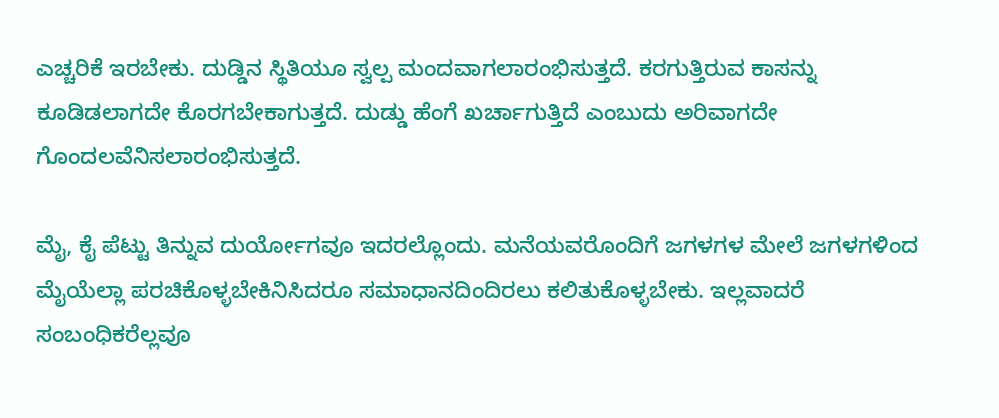ಎಚ್ಚರಿಕೆ ಇರಬೇಕು. ದುಡ್ಡಿನ ಸ್ಥಿತಿಯೂ ಸ್ವಲ್ಪ ಮಂದವಾಗಲಾರಂಭಿಸುತ್ತದೆ. ಕರಗುತ್ತಿರುವ ಕಾಸನ್ನು ಕೂಡಿಡಲಾಗದೇ ಕೊರಗಬೇಕಾಗುತ್ತದೆ. ದುಡ್ಡು ಹೆಂಗೆ ಖರ್ಚಾಗುತ್ತಿದೆ ಎಂಬುದು ಅರಿವಾಗದೇ ಗೊಂದಲವೆನಿಸಲಾರಂಭಿಸುತ್ತದೆ.

ಮೈ, ಕೈ ಪೆಟ್ಟು ತಿನ್ನುವ ದುರ್ಯೋಗವೂ ಇದರಲ್ಲೊಂದು. ಮನೆಯವರೊಂದಿಗೆ ಜಗಳಗಳ ಮೇಲೆ ಜಗಳಗಳಿಂದ ಮೈಯೆಲ್ಲಾ ಪರಚಿಕೊಳ್ಳಬೇಕಿನಿಸಿದರೂ ಸಮಾಧಾನದಿಂದಿರಲು ಕಲಿತುಕೊಳ್ಳಬೇಕು. ಇಲ್ಲವಾದರೆ ಸಂಬಂಧಿಕರೆಲ್ಲವೂ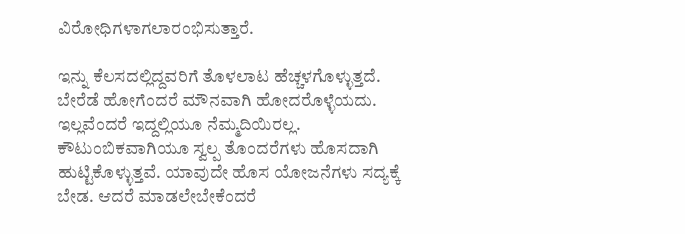ವಿರೋಧಿಗಳಾಗಲಾರಂಭಿಸುತ್ತಾರೆ.

ಇನ್ನು ಕೆಲಸದಲ್ಲಿದ್ದವರಿಗೆ ತೊಳಲಾಟ ಹೆಚ್ಚಳಗೊಳ್ಳುತ್ತದೆ. ಬೇರೆಡೆ ಹೋಗೆಂದರೆ ಮೌನವಾಗಿ ಹೋದರೊಳ್ಳೆಯದು. ಇಲ್ಲವೆಂದರೆ ಇದ್ದಲ್ಲಿಯೂ ನೆಮ್ಮದಿಯಿರಲ್ಲ. ಕೌಟುಂಬಿಕವಾಗಿಯೂ ಸ್ವಲ್ಪ ತೊಂದರೆಗಳು ಹೊಸದಾಗಿ ಹುಟ್ಟಿಕೊಳ್ಳುತ್ತವೆ. ಯಾವುದೇ ಹೊಸ ಯೋಜನೆಗಳು ಸದ್ಯಕ್ಕೆ ಬೇಡ. ಆದರೆ ಮಾಡಲೇಬೇಕೆಂದರೆ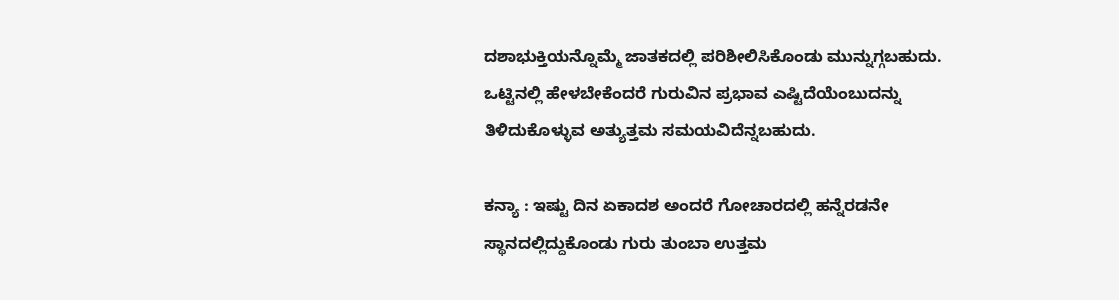ದಶಾಭುಕ್ತಿಯನ್ನೊಮ್ಮೆ ಜಾತಕದಲ್ಲಿ ಪರಿಶೀಲಿಸಿಕೊಂಡು ಮುನ್ನುಗ್ಗಬಹುದು. ಒಟ್ಟಿನಲ್ಲಿ ಹೇಳಬೇಕೆಂದರೆ ಗುರುವಿನ ಪ್ರಭಾವ ಎಷ್ಟಿದೆಯೆಂಬುದನ್ನು ತಿಳಿದುಕೊಳ್ಳುವ ಅತ್ಯುತ್ತಮ ಸಮಯವಿದೆನ್ನಬಹುದು.

ಕನ್ಯಾ : ಇಷ್ಟು ದಿನ ಏಕಾದಶ ಅಂದರೆ ಗೋಚಾರದಲ್ಲಿ ಹನ್ನೆರಡನೇ ಸ್ಥಾನದಲ್ಲಿದ್ದುಕೊಂಡು ಗುರು ತುಂಬಾ ಉತ್ತಮ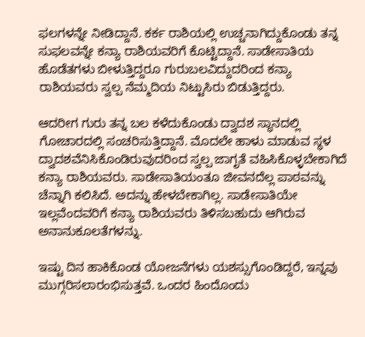ಫಲಗಳನ್ನೇ ನೀಡಿದ್ದಾನೆ. ಕರ್ಕ ರಾಶಿಯಲ್ಲಿ ಉಚ್ಚನಾಗಿದ್ದುಕೊಂಡು ತನ್ನ ಸುಫಲವನ್ನೇ ಕನ್ಯಾ ರಾಶಿಯವರಿಗೆ ಕೊಟ್ಟಿದ್ದಾನೆ. ಸಾಡೇಸಾತಿಯ ಹೊಡೆತಗಳು ಬೀಳುತ್ತಿದ್ದರೂ ಗುರುಬಲವಿದ್ದುದರಿಂದ ಕನ್ಯಾ ರಾಶಿಯವರು ಸ್ವಲ್ಪ ನೆಮ್ಮದಿಯ ನಿಟ್ಟುಸಿರು ಬಿಡುತ್ತಿದ್ದರು.

ಆದರೀಗ ಗುರು ತನ್ನ ಬಲ ಕಳೆದುಕೊಂಡು ದ್ವಾದಶ ಸ್ಥಾನದಲ್ಲಿ ಗೋಚಾರದಲ್ಲಿ ಸಂಚರಿಸುತ್ತಿದ್ದಾನೆ. ಮೊದಲೇ ಹಾಳು ಮಾಡುವ ಸ್ಥಳ ದ್ವಾದಶವೆನಿಸಿಕೊಂಡಿರುವುದರಿಂದ ಸ್ವಲ್ಪ ಜಾಗೃತೆ ವಹಿಸಿಕೊಳ್ಳಬೇಕಾಗಿದೆ ಕನ್ಯಾ ರಾಶಿಯವರು. ಸಾಡೇಸಾತಿಯಂತೂ ಜೀವನದೆಲ್ಲ ಪಾಠವನ್ನು ಚೆನ್ನಾಗಿ ಕಲಿಸಿದೆ. ಅದನ್ನು ಹೇಳಬೇಕಾಗಿಲ್ಲ. ಸಾಡೇಸಾತಿಯೇ ಇಲ್ಲವೆಂದವರಿಗೆ ಕನ್ಯಾ ರಾಶಿಯವರು ತಿಳಿಸಬಹುದು ಆಗಿರುವ ಅನಾನುಕೂಲತೆಗಳನ್ನು.

ಇಷ್ಟು ದಿನ ಹಾಕಿಕೊಂಡ ಯೋಜನೆಗಳು ಯಶಸ್ಸುಗೊಂಡಿದ್ದರೆ, ಇನ್ನವು ಮುಗ್ಗರಿಸಲಾರಂಭಿಸುತ್ತವೆ. ಒಂದರ ಹಿಂದೊಂದು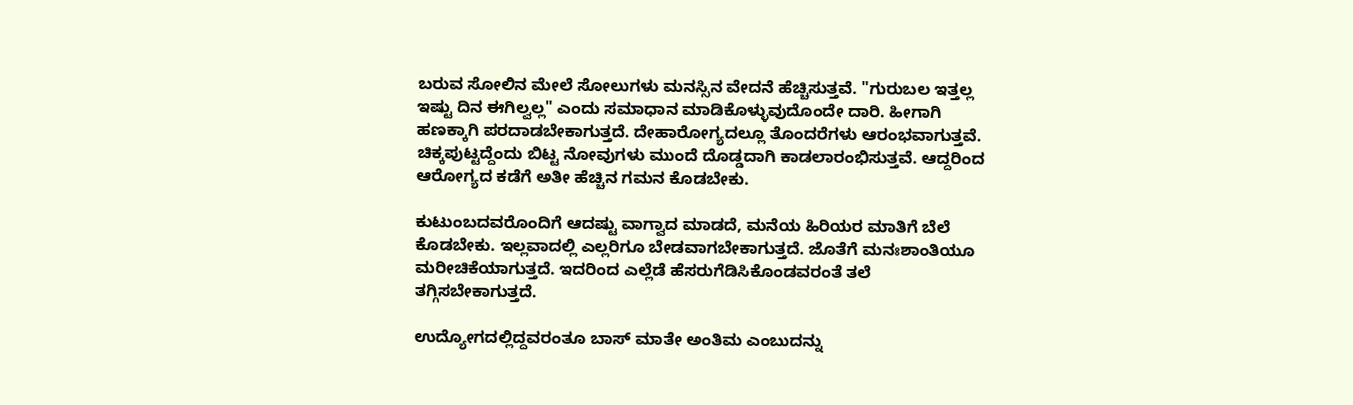ಬರುವ ಸೋಲಿನ ಮೇಲೆ ಸೋಲುಗಳು ಮನಸ್ಸಿನ ವೇದನೆ ಹೆಚ್ಚಿಸುತ್ತವೆ. "ಗುರುಬಲ ಇತ್ತಲ್ಲ ಇಷ್ಟು ದಿನ ಈಗಿಲ್ವಲ್ಲ" ಎಂದು ಸಮಾಧಾನ ಮಾಡಿಕೊಳ್ಳುವುದೊಂದೇ ದಾರಿ. ಹೀಗಾಗಿ ಹಣಕ್ಕಾಗಿ ಪರದಾಡಬೇಕಾಗುತ್ತದೆ. ದೇಹಾರೋಗ್ಯದಲ್ಲೂ ತೊಂದರೆಗಳು ಆರಂಭವಾಗುತ್ತವೆ. ಚಿಕ್ಕಪುಟ್ಟದ್ದೆಂದು ಬಿಟ್ಟ ನೋವುಗಳು ಮುಂದೆ ದೊಡ್ಡದಾಗಿ ಕಾಡಲಾರಂಭಿಸುತ್ತವೆ. ಆದ್ದರಿಂದ ಆರೋಗ್ಯದ ಕಡೆಗೆ ಅತೀ ಹೆಚ್ಚಿನ ಗಮನ ಕೊಡಬೇಕು.

ಕುಟುಂಬದವರೊಂದಿಗೆ ಆದಷ್ಟು ವಾಗ್ವಾದ ಮಾಡದೆ, ಮನೆಯ ಹಿರಿಯರ ಮಾತಿಗೆ ಬೆಲೆ ಕೊಡಬೇಕು. ಇಲ್ಲವಾದಲ್ಲಿ ಎಲ್ಲರಿಗೂ ಬೇಡವಾಗಬೇಕಾಗುತ್ತದೆ. ಜೊತೆಗೆ ಮನಃಶಾಂತಿಯೂ ಮರೀಚಿಕೆಯಾಗುತ್ತದೆ. ಇದರಿಂದ ಎಲ್ಲೆಡೆ ಹೆಸರುಗೆಡಿಸಿಕೊಂಡವರಂತೆ ತಲೆ ತಗ್ಗಿಸಬೇಕಾಗುತ್ತದೆ.

ಉದ್ಯೋಗದಲ್ಲಿದ್ದವರಂತೂ ಬಾಸ್ ಮಾತೇ ಅಂತಿಮ ಎಂಬುದನ್ನು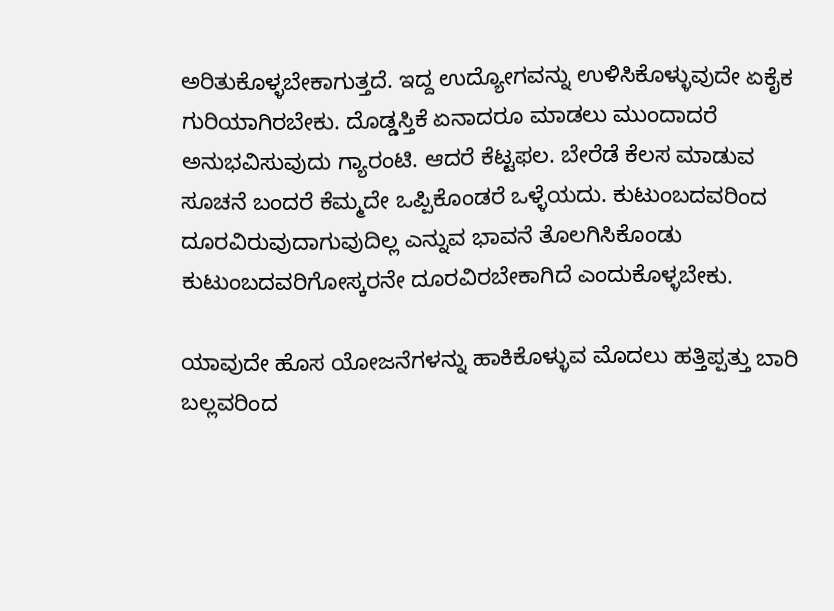ಅರಿತುಕೊಳ್ಳಬೇಕಾಗುತ್ತದೆ. ಇದ್ದ ಉದ್ಯೋಗವನ್ನು ಉಳಿಸಿಕೊಳ್ಳುವುದೇ ಏಕೈಕ ಗುರಿಯಾಗಿರಬೇಕು. ದೊಡ್ಡಸ್ತಿಕೆ ಏನಾದರೂ ಮಾಡಲು ಮುಂದಾದರೆ ಅನುಭವಿಸುವುದು ಗ್ಯಾರಂಟಿ. ಆದರೆ ಕೆಟ್ಟಫಲ. ಬೇರೆಡೆ ಕೆಲಸ ಮಾಡುವ ಸೂಚನೆ ಬಂದರೆ ಕೆಮ್ಮದೇ ಒಪ್ಪಿಕೊಂಡರೆ ಒಳ್ಳೆಯದು. ಕುಟುಂಬದವರಿಂದ ದೂರವಿರುವುದಾಗುವುದಿಲ್ಲ ಎನ್ನುವ ಭಾವನೆ ತೊಲಗಿಸಿಕೊಂಡು ಕುಟುಂಬದವರಿಗೋಸ್ಕರನೇ ದೂರವಿರಬೇಕಾಗಿದೆ ಎಂದುಕೊಳ್ಳಬೇಕು.

ಯಾವುದೇ ಹೊಸ ಯೋಜನೆಗಳನ್ನು ಹಾಕಿಕೊಳ್ಳುವ ಮೊದಲು ಹತ್ತಿಪ್ಪತ್ತು ಬಾರಿ ಬಲ್ಲವರಿಂದ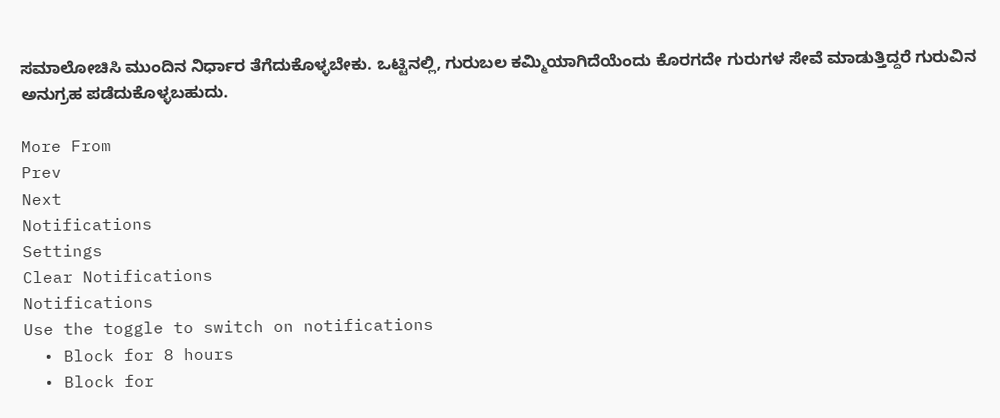ಸಮಾಲೋಚಿಸಿ ಮುಂದಿನ ನಿರ್ಧಾರ ತೆಗೆದುಕೊಳ್ಳಬೇಕು. ಒಟ್ಟಿನಲ್ಲಿ, ಗುರುಬಲ ಕಮ್ಮಿಯಾಗಿದೆಯೆಂದು ಕೊರಗದೇ ಗುರುಗಳ ಸೇವೆ ಮಾಡುತ್ತಿದ್ದರೆ ಗುರುವಿನ ಅನುಗ್ರಹ ಪಡೆದುಕೊಳ್ಳಬಹುದು.

More From
Prev
Next
Notifications
Settings
Clear Notifications
Notifications
Use the toggle to switch on notifications
  • Block for 8 hours
  • Block for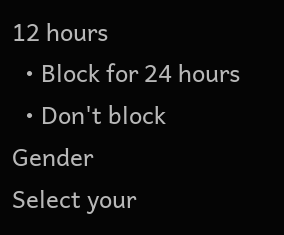12 hours
  • Block for 24 hours
  • Don't block
Gender
Select your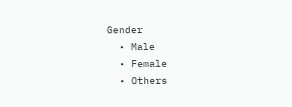Gender
  • Male
  • Female
  • Others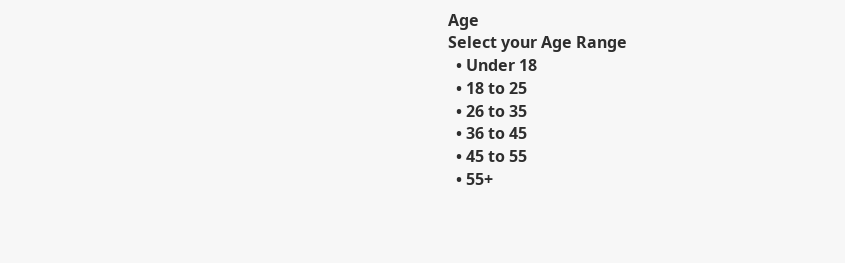Age
Select your Age Range
  • Under 18
  • 18 to 25
  • 26 to 35
  • 36 to 45
  • 45 to 55
  • 55+